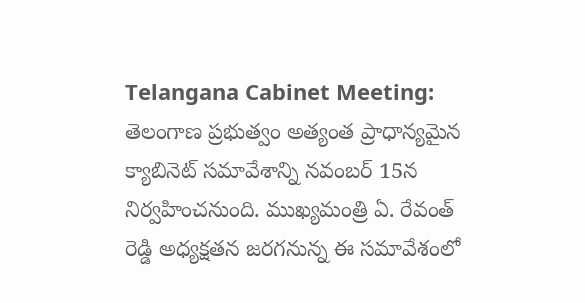Telangana Cabinet Meeting: తెలంగాణ ప్రభుత్వం అత్యంత ప్రాధాన్యమైన క్యాబినెట్ సమావేశాన్ని నవంబర్ 15న నిర్వహించనుంది. ముఖ్యమంత్రి ఏ. రేవంత్ రెడ్డి అధ్యక్షతన జరగనున్న ఈ సమావేశంలో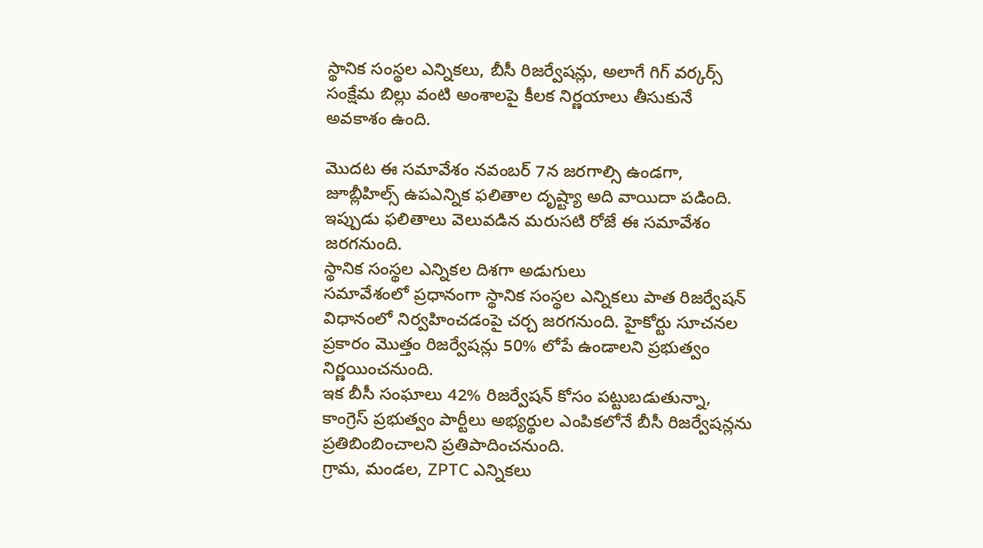స్థానిక సంస్థల ఎన్నికలు, బీసీ రిజర్వేషన్లు, అలాగే గిగ్ వర్కర్స్ సంక్షేమ బిల్లు వంటి అంశాలపై కీలక నిర్ణయాలు తీసుకునే అవకాశం ఉంది.

మొదట ఈ సమావేశం నవంబర్ 7న జరగాల్సి ఉండగా, జూబ్లీహిల్స్ ఉపఎన్నిక ఫలితాల దృష్ట్యా అది వాయిదా పడింది. ఇప్పుడు ఫలితాలు వెలువడిన మరుసటి రోజే ఈ సమావేశం జరగనుంది.
స్థానిక సంస్థల ఎన్నికల దిశగా అడుగులు
సమావేశంలో ప్రధానంగా స్థానిక సంస్థల ఎన్నికలు పాత రిజర్వేషన్ విధానంలో నిర్వహించడంపై చర్చ జరగనుంది. హైకోర్టు సూచనల ప్రకారం మొత్తం రిజర్వేషన్లు 50% లోపే ఉండాలని ప్రభుత్వం నిర్ణయించనుంది.
ఇక బీసీ సంఘాలు 42% రిజర్వేషన్ కోసం పట్టుబడుతున్నా, కాంగ్రెస్ ప్రభుత్వం పార్టీలు అభ్యర్థుల ఎంపికలోనే బీసీ రిజర్వేషన్లను ప్రతిబింబించాలని ప్రతిపాదించనుంది.
గ్రామ, మండల, ZPTC ఎన్నికలు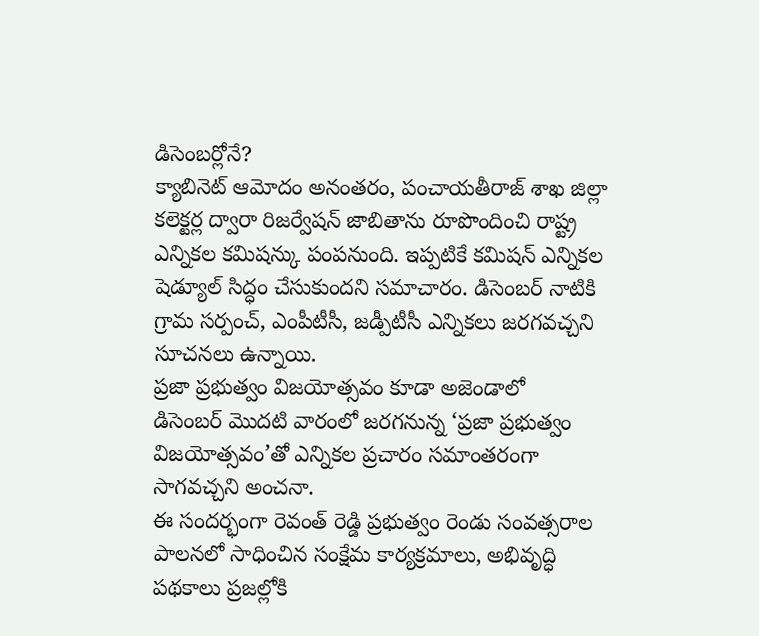డిసెంబర్లోనే?
క్యాబినెట్ ఆమోదం అనంతరం, పంచాయతీరాజ్ శాఖ జిల్లా కలెక్టర్ల ద్వారా రిజర్వేషన్ జాబితాను రూపొందించి రాష్ట్ర ఎన్నికల కమిషన్కు పంపనుంది. ఇప్పటికే కమిషన్ ఎన్నికల షెడ్యూల్ సిద్ధం చేసుకుందని సమాచారం. డిసెంబర్ నాటికి గ్రామ సర్పంచ్, ఎంపీటీసీ, జడ్పీటీసీ ఎన్నికలు జరగవచ్చని సూచనలు ఉన్నాయి.
ప్రజా ప్రభుత్వం విజయోత్సవం కూడా అజెండాలో
డిసెంబర్ మొదటి వారంలో జరగనున్న ‘ప్రజా ప్రభుత్వం విజయోత్సవం’తో ఎన్నికల ప్రచారం సమాంతరంగా సాగవచ్చని అంచనా.
ఈ సందర్భంగా రెవంత్ రెడ్డి ప్రభుత్వం రెండు సంవత్సరాల పాలనలో సాధించిన సంక్షేమ కార్యక్రమాలు, అభివృద్ధి పథకాలు ప్రజల్లోకి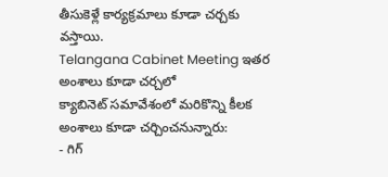తీసుకెళ్లే కార్యక్రమాలు కూడా చర్చకు వస్తాయి.
Telangana Cabinet Meeting ఇతర అంశాలు కూడా చర్చలో
క్యాబినెట్ సమావేశంలో మరికొన్ని కీలక అంశాలు కూడా చర్చించనున్నారు:
- గిగ్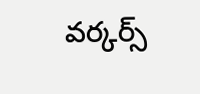వర్కర్స్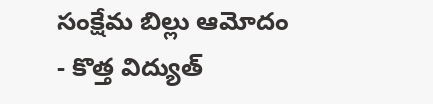సంక్షేమ బిల్లు ఆమోదం
- కొత్త విద్యుత్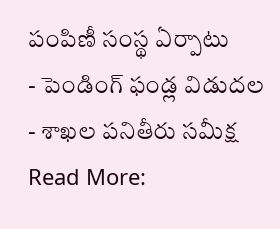పంపిణీ సంస్థ ఏర్పాటు
- పెండింగ్ ఫండ్ల విడుదల
- శాఖల పనితీరు సమీక్ష
Read More: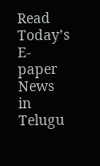Read Today’s E-paper News in Telugu